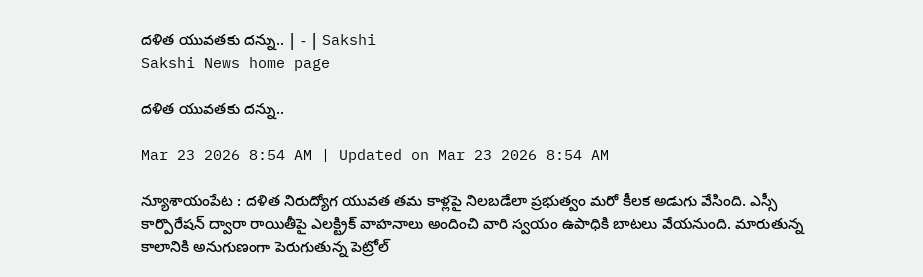దళిత యువతకు దన్ను.. | - | Sakshi
Sakshi News home page

దళిత యువతకు దన్ను..

Mar 23 2026 8:54 AM | Updated on Mar 23 2026 8:54 AM

న్యూశాయంపేట : దళిత నిరుద్యోగ యువత తమ కాళ్లపై నిలబడేలా ప్రభుత్వం మరో కీలక అడుగు వేసింది. ఎస్సీ కార్పొరేషన్‌ ద్వారా రాయితీపై ఎలక్ట్రిక్‌ వాహనాలు అందించి వారి స్వయం ఉపాధికి బాటలు వేయనుంది. మారుతున్న కాలానికి అనుగుణంగా పెరుగుతున్న పెట్రోల్‌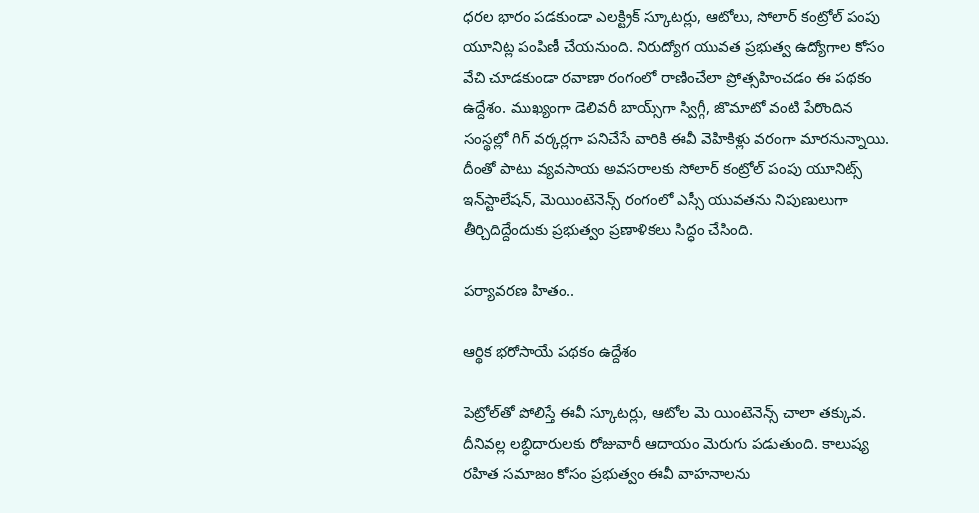ధరల భారం పడకుండా ఎలక్ట్రిక్‌ స్కూటర్లు, ఆటోలు, సోలార్‌ కంట్రోల్‌ పంపు యూనిట్ల పంపిణీ చేయనుంది. నిరుద్యోగ యువత ప్రభుత్వ ఉద్యోగాల కోసం వేచి చూడకుండా రవాణా రంగంలో రాణించేలా ప్రోత్సహించడం ఈ పథకం ఉద్దేశం. ముఖ్యంగా డెలివరీ బాయ్స్‌గా స్విగ్గీ, జొమాటో వంటి పేరొందిన సంస్థల్లో గిగ్‌ వర్కర్లగా పనిచేసే వారికి ఈవీ వెహికిళ్లు వరంగా మారనున్నాయి. దీంతో పాటు వ్యవసాయ అవసరాలకు సోలార్‌ కంట్రోల్‌ పంపు యూనిట్స్‌ ఇన్‌స్టాలేషన్‌, మెయింటెనెన్స్‌ రంగంలో ఎస్సీ యువతను నిపుణులుగా తీర్చిదిద్దేందుకు ప్రభుత్వం ప్రణాళికలు సిద్ధం చేసింది.

పర్యావరణ హితం..

ఆర్థిక భరోసాయే పథకం ఉద్దేశం

పెట్రోల్‌తో పోలిస్తే ఈవీ స్కూటర్లు, ఆటోల మె యింటెనెన్స్‌ చాలా తక్కువ. దీనివల్ల లబ్ధిదారులకు రోజువారీ ఆదాయం మెరుగు పడుతుంది. కాలుష్య రహిత సమాజం కోసం ప్రభుత్వం ఈవీ వాహనాలను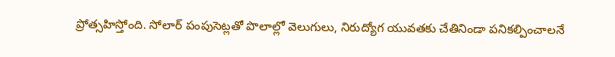ప్రోత్సహిస్తోంది. సోలార్‌ పంపుసెట్లతో పొలాల్లో వెలుగులు, నిరుద్యోగ యువతకు చేతినిండా పనికల్పించాలనే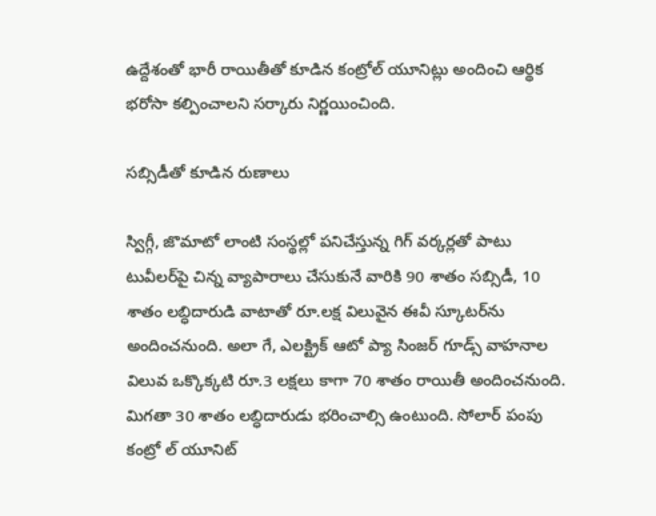ఉద్దేశంతో భారీ రాయితీతో కూడిన కంట్రోల్‌ యూనిట్లు అందించి ఆర్థిక భరోసా కల్పించాలని సర్కారు నిర్ణయించింది.

సబ్సిడీతో కూడిన రుణాలు

స్విగ్గీ, జొమాటో లాంటి సంస్థల్లో పనిచేస్తున్న గిగ్‌ వర్కర్లతో పాటు టువీలర్‌పై చిన్న వ్యాపారాలు చేసుకునే వారికి 90 శాతం సబ్సిడీ, 10 శాతం లబ్ధిదారుడి వాటాతో రూ.లక్ష విలువైన ఈవీ స్కూటర్‌ను అందించనుంది. అలా గే, ఎలక్ట్రిక్‌ ఆటో ప్యా సింజర్‌ గూడ్స్‌ వాహనాల విలువ ఒక్కొక్కటి రూ.3 లక్షలు కాగా 70 శాతం రాయితీ అందించనుంది. మిగతా 30 శాతం లబ్ధిదారుడు భరించాల్సి ఉంటుంది. సోలార్‌ పంపు కంట్రో ల్‌ యూనిట్‌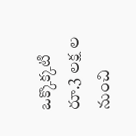ఒక్కొక్కటి రూ.3 లక్ష ల నుంచి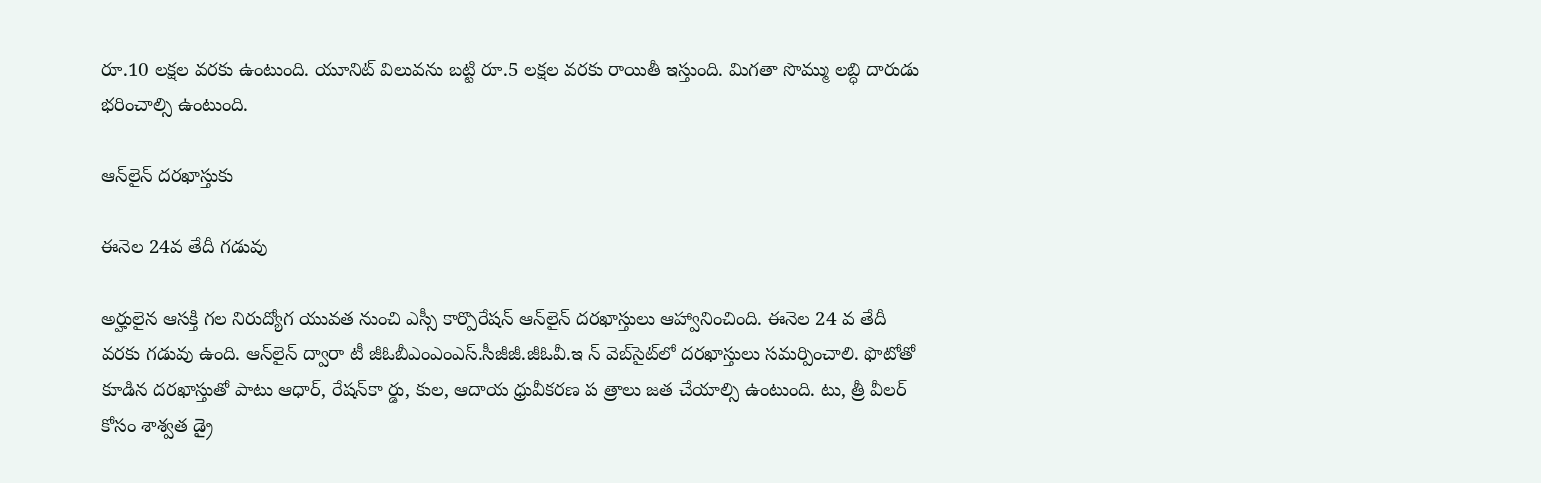రూ.10 లక్షల వరకు ఉంటుంది. యూనిట్‌ విలువను బట్టి రూ.5 లక్షల వరకు రాయితీ ఇస్తుంది. మిగతా సొమ్ము లబ్ధి దారుడు భరించాల్సి ఉంటుంది.

ఆన్‌లైన్‌ దరఖాస్తుకు

ఈనెల 24వ తేదీ గడువు

అర్హులైన ఆసక్తి గల నిరుద్యోగ యువత నుంచి ఎస్సీ కార్పొరేషన్‌ ఆన్‌లైన్‌ దరఖాస్తులు ఆహ్వానించింది. ఈనెల 24 వ తేదీ వరకు గడువు ఉంది. ఆన్‌లైన్‌ ద్వారా టీ జీఓబీఎంఎంఎస్‌.సీజీజీ.జీఓవీ.ఇ న్‌ వెబ్‌సైట్‌లో దరఖాస్తులు సమర్పించాలి. ఫొటోతో కూడిన దరఖాస్తుతో పాటు ఆధార్‌, రేషన్‌కా ర్డు, కుల, ఆదాయ ధ్రువీకరణ ప త్రాలు జత చేయాల్సి ఉంటుంది. టు, త్రీ వీలర్‌ కోసం శాశ్వత డ్రై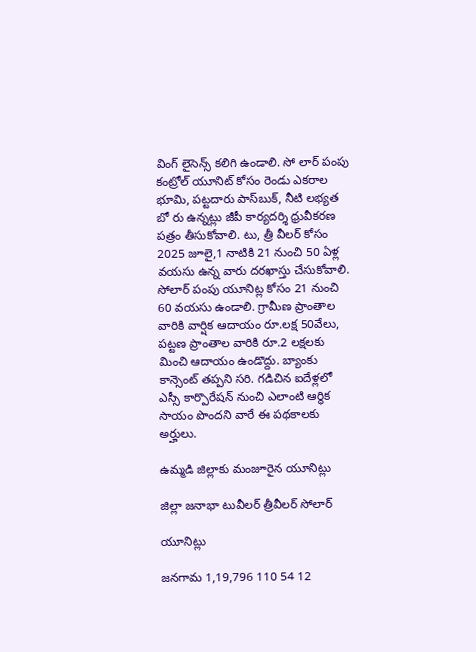వింగ్‌ లైసెన్స్‌ కలిగి ఉండాలి. సో లార్‌ పంపు కంట్రోల్‌ యూనిట్‌ కోసం రెండు ఎకరాల భూమి, పట్టదారు పాస్‌బుక్‌, నీటి లభ్యత బో రు ఉన్నట్లు జీపీ కార్యదర్శి ధ్రువీకరణ పత్రం తీసుకోవాలి. టు, త్రీ వీలర్‌ కోసం 2025 జూలై,1 నాటికి 21 నుంచి 50 ఏళ్ల వయసు ఉన్న వారు దరఖాస్తు చేసుకోవాలి. సోలార్‌ పంపు యూనిట్ల కోసం 21 నుంచి 60 వయసు ఉండాలి. గ్రామీణ ప్రాంతాల వారికి వార్షిక ఆదాయం రూ.లక్ష 50వేలు, పట్టణ ప్రాంతాల వారికి రూ.2 లక్షలకు మించి ఆదాయం ఉండొద్దు. బ్యాంకు కాన్సెంట్‌ తప్పని సరి. గడిచిన ఐదేళ్లలో ఎస్సీ కార్పొరేషన్‌ నుంచి ఎలాంటి ఆర్థిక సాయం పొందని వారే ఈ పథకాలకు అర్హులు.

ఉమ్మడి జిల్లాకు మంజూరైన యూనిట్లు

జిల్లా జనాభా టువీలర్‌ త్రీవీలర్‌ సోలార్‌

యూనిట్లు

జనగామ 1,19,796 110 54 12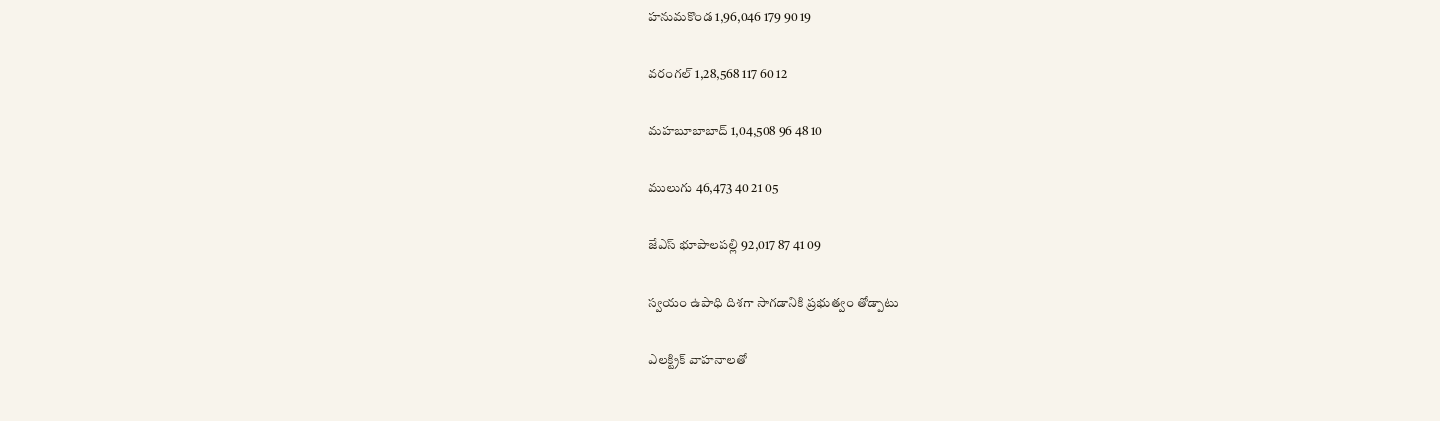హనుమకొండ 1,96,046 179 90 19

వరంగల్‌ 1,28,568 117 60 12

మహబూబాబాద్‌ 1,04,508 96 48 10

ములుగు 46,473 40 21 05

జేఎస్‌ భూపాలపల్లి 92,017 87 41 09

స్వయం ఉపాధి దిశగా సాగడానికి ప్రభుత్వం తోడ్పాటు

ఎలక్ట్రిక్‌ వాహనాలతో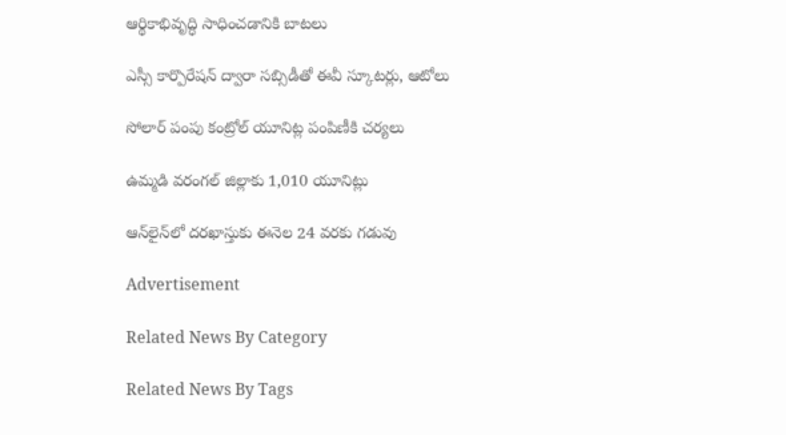ఆర్థికాభివృద్ధి సాధించడానికి బాటలు

ఎస్సీ కార్పొరేషన్‌ ద్వారా సబ్సిడీతో ఈవీ స్కూటర్లు, ఆటోలు

సోలార్‌ పంపు కంట్రోల్‌ యూనిట్ల పంపిణీకి చర్యలు

ఉమ్మడి వరంగల్‌ జిల్లాకు 1,010 యూనిట్లు

ఆన్‌లైన్‌లో దరఖాస్తుకు ఈనెల 24 వరకు గడువు

Advertisement

Related News By Category

Related News By Tags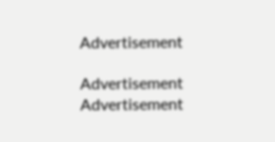Advertisement

Advertisement
Advertisement